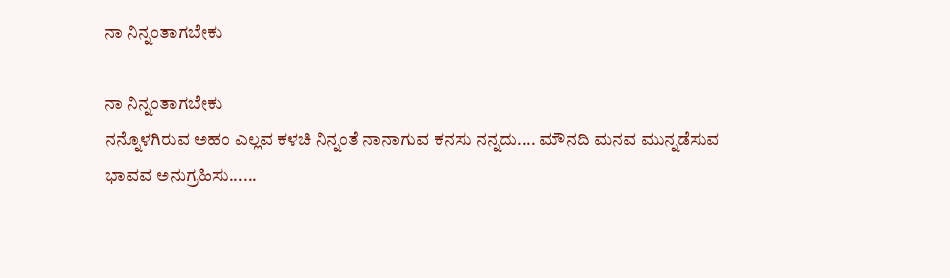ನಾ ನಿನ್ನಂತಾಗಬೇಕು

ನಾ ನಿನ್ನಂತಾಗಬೇಕು
ನನ್ನೊಳಗಿರುವ ಅಹಂ ಎಲ್ಲವ ಕಳಚಿ ನಿನ್ನಂತೆ ನಾನಾಗುವ ಕನಸು ನನ್ನದು.... ಮೌನದಿ ಮನವ ಮುನ್ನಡೆಸುವ ಭಾವವ ಅನುಗ್ರಹಿಸು......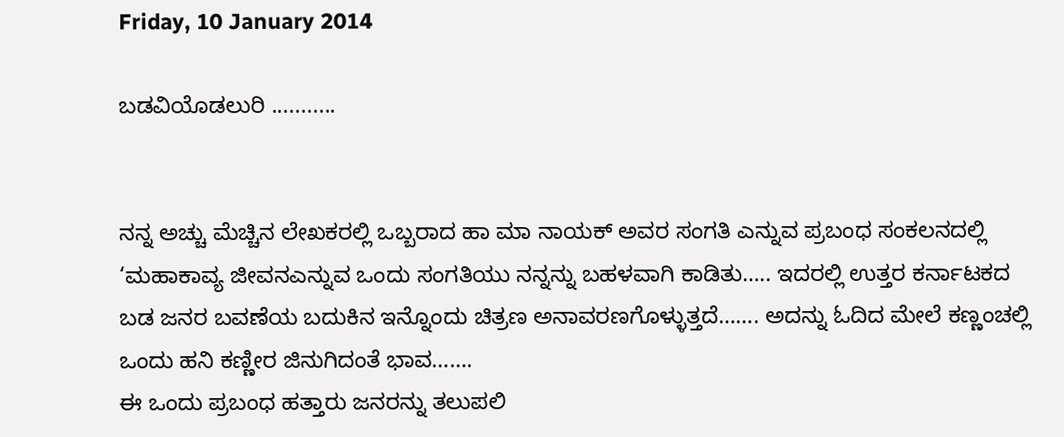Friday, 10 January 2014

ಬಡವಿಯೊಡಲುರಿ ...........


ನನ್ನ ಅಚ್ಚು ಮೆಚ್ಚಿನ ಲೇಖಕರಲ್ಲಿ ಒಬ್ಬರಾದ ಹಾ ಮಾ ನಾಯಕ್ ಅವರ ಸಂಗತಿ ಎನ್ನುವ ಪ್ರಬಂಧ ಸಂಕಲನದಲ್ಲಿ  ‘ಮಹಾಕಾವ್ಯ ಜೀವನಎನ್ನುವ ಒಂದು ಸಂಗತಿಯು ನನ್ನನ್ನು ಬಹಳವಾಗಿ ಕಾಡಿತು….. ಇದರಲ್ಲಿ ಉತ್ತರ ಕರ್ನಾಟಕದ ಬಡ ಜನರ ಬವಣೆಯ ಬದುಕಿನ ಇನ್ನೊಂದು ಚಿತ್ರಣ ಅನಾವರಣಗೊಳ್ಳುತ್ತದೆ……. ಅದನ್ನು ಓದಿದ ಮೇಲೆ ಕಣ್ಣಂಚಲ್ಲಿ ಒಂದು ಹನಿ ಕಣ್ಣೀರ ಜಿನುಗಿದಂತೆ ಭಾವ…….
ಈ ಒಂದು ಪ್ರಬಂಧ ಹತ್ತಾರು ಜನರನ್ನು ತಲುಪಲಿ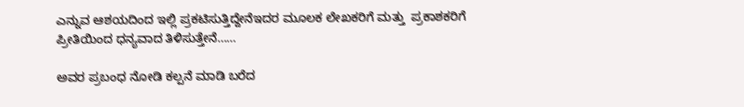ಎನ್ನುವ ಆಶಯದಿಂದ ಇಲ್ಲಿ ಪ್ರಕಟಿಸುತ್ತಿದ್ದೇನೆಇದರ ಮೂಲಕ ಲೇಖಕರಿಗೆ ಮತ್ತು  ಪ್ರಕಾಶಕರಿಗೆ ಪ್ರೀತಿಯಿಂದ ಧನ್ಯವಾದ ತಿಳಿಸುತ್ತೇನೆ……

ಅವರ ಪ್ರಬಂಧ ನೋಡಿ ಕಲ್ಪನೆ ಮಾಡಿ ಬರೆದ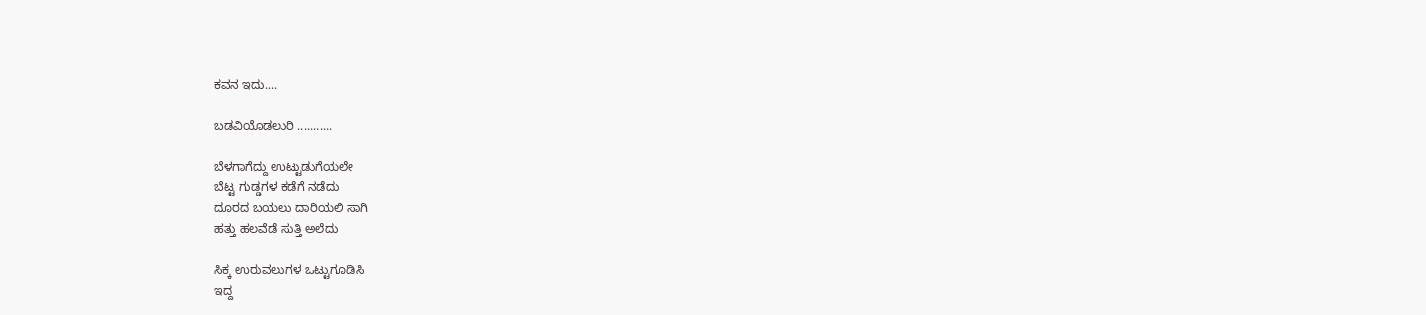ಕವನ ಇದು....

ಬಡವಿಯೊಡಲುರಿ ...........

ಬೆಳಗಾಗೆದ್ದು ಉಟ್ಟುಡುಗೆಯಲೇ
ಬೆಟ್ಟ ಗುಡ್ಡಗಳ ಕಡೆಗೆ ನಡೆದು
ದೂರದ ಬಯಲು ದಾರಿಯಲಿ ಸಾಗಿ
ಹತ್ತು ಹಲವೆಡೆ ಸುತ್ತಿ ಅಲೆದು

ಸಿಕ್ಕ ಉರುವಲುಗಳ ಒಟ್ಟುಗೂಡಿಸಿ
ಇದ್ದ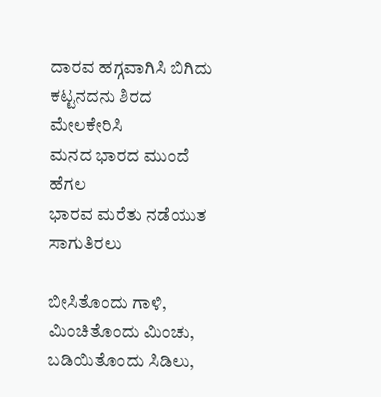ದಾರವ ಹಗ್ಗವಾಗಿಸಿ ಬಿಗಿದು
ಕಟ್ಟನದನು ಶಿರದ ಮೇಲಕೇರಿಸಿ
ಮನದ ಭಾರದ ಮುಂದೆ ಹೆಗಲ
ಭಾರವ ಮರೆತು ನಡೆಯುತ ಸಾಗುತಿರಲು

ಬೀಸಿತೊಂದು ಗಾಳಿ, ಮಿಂಚಿತೊಂದು ಮಿಂಚು,
ಬಡಿಯಿತೊಂದು ಸಿಡಿಲು,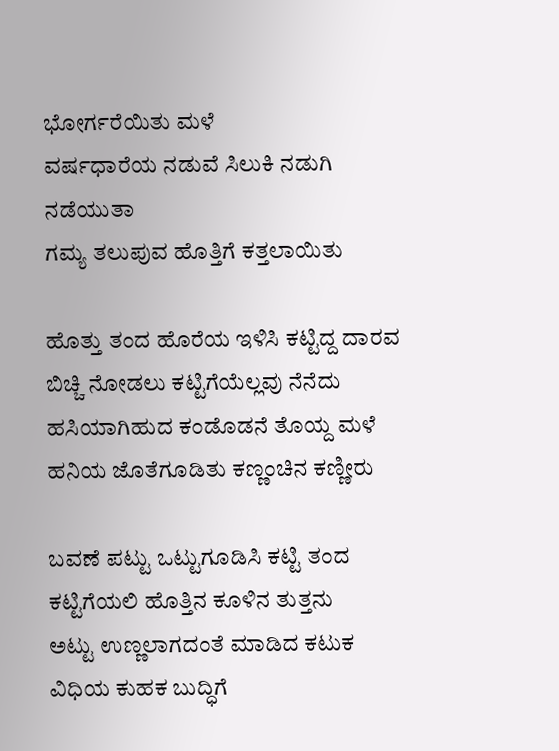ಭೋರ್ಗರೆಯಿತು ಮಳೆ
ವರ್ಷಧಾರೆಯ ನಡುವೆ ಸಿಲುಕಿ ನಡುಗಿ ನಡೆಯುತಾ
ಗಮ್ಯ ತಲುಪುವ ಹೊತ್ತಿಗೆ ಕತ್ತಲಾಯಿತು

ಹೊತ್ತು ತಂದ ಹೊರೆಯ ಇಳಿಸಿ ಕಟ್ಟಿದ್ದ ದಾರವ
ಬಿಚ್ಚಿ ನೋಡಲು ಕಟ್ಟಿಗೆಯೆಲ್ಲವು ನೆನೆದು
ಹಸಿಯಾಗಿಹುದ ಕಂಡೊಡನೆ ತೊಯ್ದ ಮಳೆ
ಹನಿಯ ಜೊತೆಗೂಡಿತು ಕಣ್ಣಂಚಿನ ಕಣ್ಣೀರು

ಬವಣೆ ಪಟ್ಟು ಒಟ್ಟುಗೂಡಿಸಿ ಕಟ್ಟಿ ತಂದ
ಕಟ್ಟಿಗೆಯಲಿ ಹೊತ್ತಿನ ಕೂಳಿನ ತುತ್ತನು
ಅಟ್ಟು ಉಣ್ಣಲಾಗದಂತೆ ಮಾಡಿದ ಕಟುಕ
ವಿಧಿಯ ಕುಹಕ ಬುದ್ಧಿಗೆ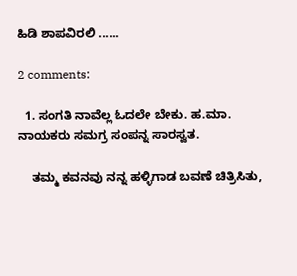ಹಿಡಿ ಶಾಪವಿರಲಿ ......

2 comments:

  1. ಸಂಗತಿ ನಾವೆಲ್ಲ ಓದಲೇ ಬೇಕು. ಹ.ಮಾ. ನಾಯಕರು ಸಮಗ್ರ ಸಂಪನ್ನ ಸಾರಸ್ವತ.

    ತಮ್ಮ ಕವನವು ನನ್ನ ಹಳ್ಳಿಗಾಡ ಬವಣೆ ಚಿತ್ರಿಸಿತು,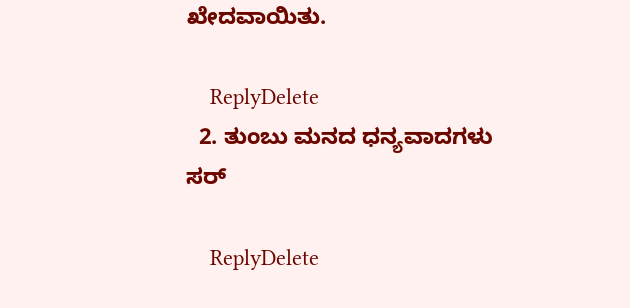ಖೇದವಾಯಿತು.

    ReplyDelete
  2. ತುಂಬು ಮನದ ಧನ್ಯವಾದಗಳು ಸರ್

    ReplyDelete